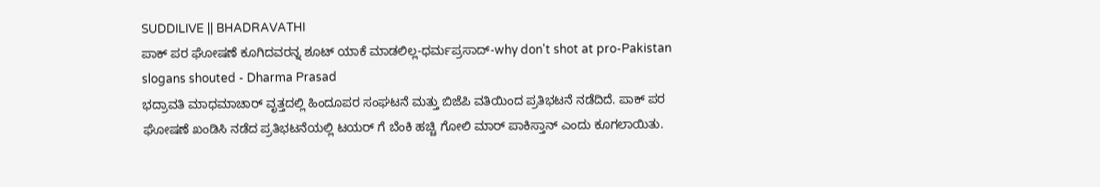SUDDILIVE || BHADRAVATHI
ಪಾಕ್ ಪರ ಘೋಷಣೆ ಕೂಗಿದವರನ್ನ ಶೂಟ್ ಯಾಕೆ ಮಾಡಲಿಲ್ಲ-ಧರ್ಮಪ್ರಸಾದ್-why don't shot at pro-Pakistan slogans shouted - Dharma Prasad
ಭದ್ರಾವತಿ ಮಾಧಮಾಚಾರ್ ವೃತ್ತದಲ್ಲಿ ಹಿಂದೂಪರ ಸಂಘಟನೆ ಮತ್ತು ಬಿಜೆಪಿ ವತಿಯಿಂದ ಪ್ರತಿಭಟನೆ ನಡೆದಿದೆ. ಪಾಕ್ ಪರ ಘೋಷಣೆ ಖಂಡಿಸಿ ನಡೆದ ಪ್ರತಿಭಟನೆಯಲ್ಲಿ ಟಯರ್ ಗೆ ಬೆಂಕಿ ಹಚ್ಚಿ ಗೋಲಿ ಮಾರ್ ಪಾಕಿಸ್ತಾನ್ ಎಂದು ಕೂಗಲಾಯಿತು.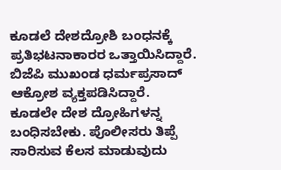ಕೂಡಲೆ ದೇಶದ್ರೋಶಿ ಬಂಧನಕ್ಕೆ ಪ್ರತಿಭಟನಾಕಾರರ ಒತ್ತಾಯಿಸಿದ್ದಾರೆ. ಬಿಜೆಪಿ ಮುಖಂಡ ಧರ್ಮಪ್ರಸಾದ್ ಆಕ್ರೋಶ ವ್ಯಕ್ತಪಡಿಸಿದ್ದಾರೆ. ಕೂಡಲೇ ದೇಶ ದ್ರೋಹಿಗಳನ್ನ ಬಂಧಿಸಬೇಕು. ಪೊಲೀಸರು ತಿಪ್ಪೆ ಸಾರಿಸುವ ಕೆಲಸ ಮಾಡುವುದು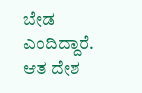ಬೇಡ ಎಂದಿದ್ದಾರೆ.
ಆತ ದೇಶ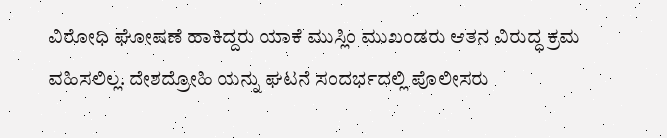ವಿರೋಧಿ ಘೋಷಣೆ ಹಾಕಿದ್ದರು ಯಾಕೆ ಮುಸ್ಲಿಂ ಮುಖಂಡರು ಆತನ ವಿರುದ್ಧ ಕ್ರಮ ವಹಿಸಲಿಲ್ಲ. ದೇಶದ್ರೋಹಿ ಯನ್ನು ಘಟನೆ ಸಂದರ್ಭದಲ್ಲಿ ಪೊಲೀಸರು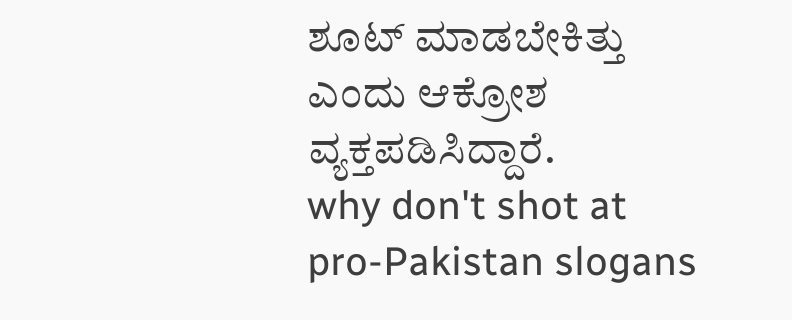ಶೂಟ್ ಮಾಡಬೇಕಿತ್ತು ಎಂದು ಆಕ್ರೋಶ ವ್ಯಕ್ತಪಡಿಸಿದ್ದಾರೆ.
why don't shot at pro-Pakistan slogans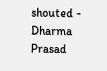shouted - Dharma Prasad